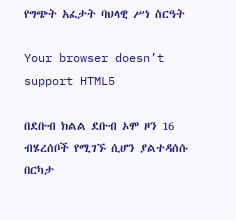የግጭት አፈታት ባህላዊ ሥነ ስርዓት

Your browser doesn’t support HTML5

በደቡብ ክልል ደቡብ ኦሞ ዞን 16 ብሄረሰቦች የሚገኙ ሲሆን ያልተዳሰሱ በርካታ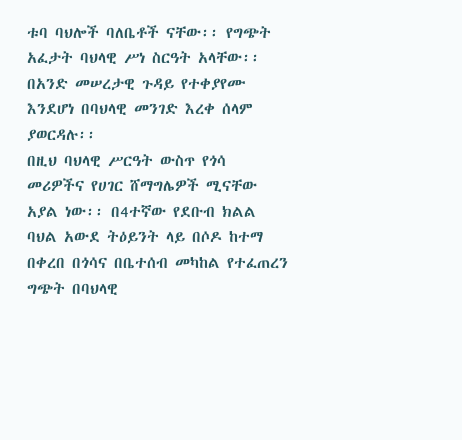ቱባ ባህሎች ባለቤቶች ናቸው፡፡ የግጭት አፈታት ባህላዊ ሥነ ስርዓት አላቸው፡፡ በአንድ መሠረታዊ ጉዳይ የተቀያየሙ እንደሆነ በባህላዊ መንገድ እረቀ ሰላም ያወርዳሉ፡፡
በዚህ ባህላዊ ሥርዓት ውስጥ የጎሳ መሪዎችና የሀገር ሸማግሌዎች ሚናቸው አያል ነው፡፡ በ4ተኛው የደቡብ ክልል ባህል አውደ ትዕይንት ላይ በሶዶ ከተማ በቀረበ በጎሳና በቤተሰብ መካከል የተፈጠረን ግጭት በባህላዊ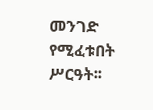መንገድ የሚፈቱበት ሥርዓት፡፡